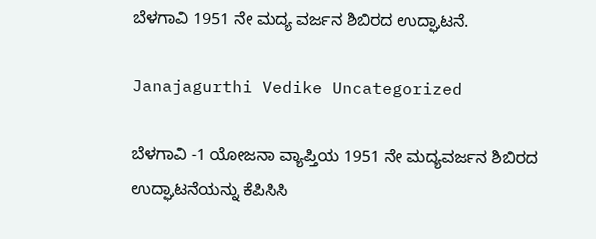ಬೆಳಗಾವಿ 1951 ನೇ ಮದ್ಯ ವರ್ಜನ ಶಿಬಿರದ ಉದ್ಘಾಟನೆ.

Janajagurthi Vedike Uncategorized

ಬೆಳಗಾವಿ -1 ಯೋಜನಾ ವ್ಯಾಪ್ತಿಯ 1951 ನೇ ಮದ್ಯವರ್ಜನ ಶಿಬಿರದ ಉದ್ಘಾಟನೆಯನ್ನು ಕೆಪಿಸಿಸಿ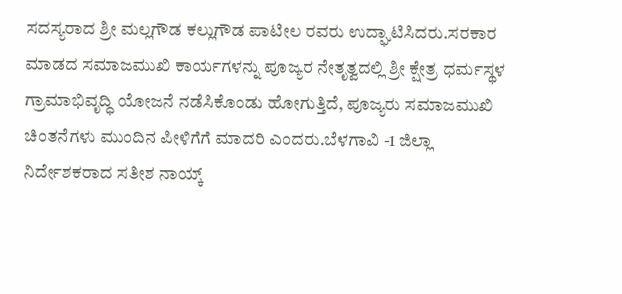ಸದಸ್ಯರಾದ ಶ್ರೀ ಮಲ್ಲಗೌಡ ಕಲ್ಲುಗೌಡ ಪಾಟೀಲ ರವರು ಉದ್ಘಾಟಿಸಿದರು.ಸರಕಾರ ಮಾಡದ ಸಮಾಜಮುಖಿ ಕಾರ್ಯಗಳನ್ನು ಪೂಜ್ಯರ ನೇತೃತ್ವದಲ್ಲಿ ಶ್ರೀ ಕ್ಷೇತ್ರ ಧರ್ಮಸ್ಥಳ ಗ್ರಾಮಾಭಿವೃದ್ಧಿ ಯೋಜನೆ ನಡೆಸಿಕೊಂಡು ಹೋಗುತ್ತಿದೆ, ಪೂಜ್ಯರು ಸಮಾಜಮುಖಿ ಚಿಂತನೆಗಳು ಮುಂದಿನ ಪೀಳಿಗೆಗೆ ಮಾದರಿ ಎಂದರು.ಬೆಳಗಾವಿ -1 ಜಿಲ್ಲಾ ನಿರ್ದೇಶಕರಾದ ಸತೀಶ ನಾಯ್ಕ್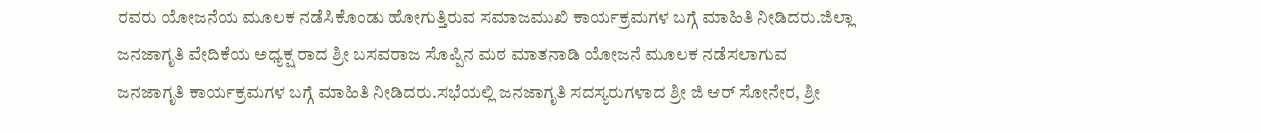ರವರು ಯೋಜನೆಯ ಮೂಲಕ ನಡೆಸಿಕೊಂಡು ಹೋಗುತ್ತಿರುವ ಸಮಾಜಮುಖಿ ಕಾರ್ಯಕ್ರಮಗಳ ಬಗ್ಗೆ ಮಾಹಿತಿ ನೀಡಿದರು.ಜಿಲ್ಲಾ ಜನಜಾಗೃತಿ ವೇದಿಕೆಯ ಅಧ್ಯಕ್ಷ ರಾದ ಶ್ರೀ ಬಸವರಾಜ ಸೊಪ್ಪಿನ ಮಠ ಮಾತನಾಡಿ ಯೋಜನೆ ಮೂಲಕ ನಡೆಸಲಾಗುವ ಜನಜಾಗೃತಿ ಕಾರ್ಯಕ್ರಮಗಳ ಬಗ್ಗೆ ಮಾಹಿತಿ ನೀಡಿದರು.ಸಭೆಯಲ್ಲಿ ಜನಜಾಗೃತಿ ಸದಸ್ಯರುಗಳಾದ ಶ್ರೀ ಜಿ ಆರ್ ಸೋನೇರ, ಶ್ರೀ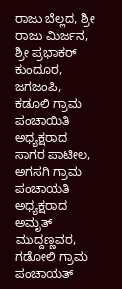ರಾಜು ಬೆಲ್ಲದ, ಶ್ರೀ ರಾಜು ಮಿರ್ಜನ, ಶ್ರೀ ಪ್ರಭಾಕರ್ ಕುಂದೂರ, ಜಗಜಂಪಿ, ಕಡೂಲಿ ಗ್ರಾಮ ಪಂಚಾಯಿತಿ ಅಧ್ಯಕ್ಷರಾದ ಸಾಗರ ಪಾಟೀಲ, ಅಗಸಗಿ ಗ್ರಾಮ ಪಂಚಾಯತಿ ಅಧ್ಯಕ್ಷರಾದ ಅಮೃತ್ ಮುದ್ದಣ್ಣವರ, ಗಡೋಲಿ ಗ್ರಾಮ ಪಂಚಾಯತ್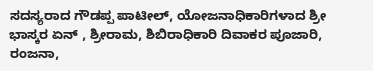ಸದಸ್ಯರಾದ ಗೌಡಪ್ಪ ಪಾಟೀಲ್, ಯೋಜನಾಧಿಕಾರಿಗಳಾದ ಶ್ರೀ ಭಾಸ್ಕರ ಏನ್ , ಶ್ರೀರಾಮ, ಶಿಬಿರಾಧಿಕಾರಿ ದಿವಾಕರ ಪೂಜಾರಿ, ರಂಜನಾ,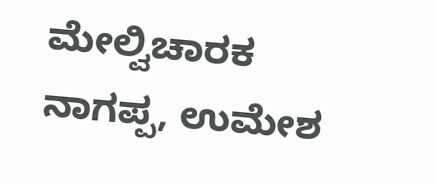ಮೇಲ್ವಿಚಾರಕ ನಾಗಪ್ಪ, ಉಮೇಶ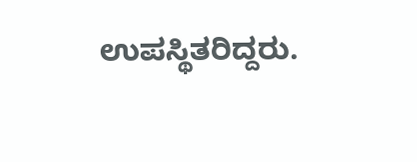ಉಪಸ್ಥಿತರಿದ್ದರು.